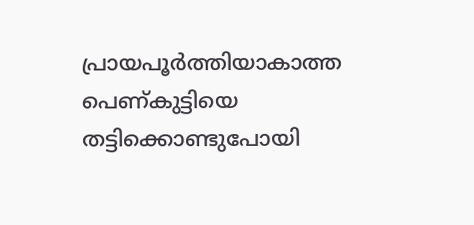പ്രായപൂർത്തിയാകാത്ത പെണ്കുട്ടിയെ തട്ടിക്കൊണ്ടുപോയി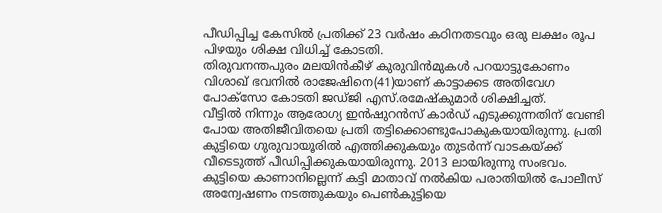പീഡിപ്പിച്ച കേസിൽ പ്രതിക്ക് 23 വർഷം കഠിനതടവും ഒരു ലക്ഷം രൂപ പിഴയും ശിക്ഷ വിധിച്ച് കോടതി.
തിരുവനന്തപുരം മലയിൻകീഴ് കുരുവിൻമുകൾ പറയാട്ടുകോണം വിശാഖ് ഭവനിൽ രാജേഷിനെ(41)യാണ് കാട്ടാക്കട അതിവേഗ പോക്സോ കോടതി ജഡ്ജി എസ്.രമേഷ്കുമാർ ശിക്ഷിച്ചത്.
വീട്ടിൽ നിന്നും ആരോഗ്യ ഇൻഷുറൻസ് കാർഡ് എടുക്കുന്നതിന് വേണ്ടി പോയ അതിജീവിതയെ പ്രതി തട്ടിക്കൊണ്ടുപോകുകയായിരുന്നു. പ്രതി കുട്ടിയെ ഗുരുവായൂരിൽ എത്തിക്കുകയും തുടർന്ന് വാടകയ്ക്ക് വീടെടുത്ത് പീഡിപ്പിക്കുകയായിരുന്നു. 2013 ലായിരുന്നു സംഭവം.
കുട്ടിയെ കാണാനില്ലെന്ന് കട്ടി മാതാവ് നൽകിയ പരാതിയിൽ പോലീസ് അന്വേഷണം നടത്തുകയും പെൺകുട്ടിയെ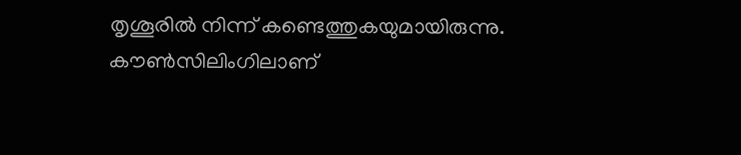തൃശൂരിൽ നിന്ന് കണ്ടെത്തുകയുമായിരുന്നു. കൗൺസിലിംഗിലാണ്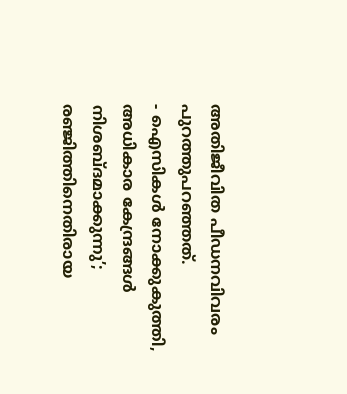അതിജീവിത പീഡനവിവരം പുറത്തുപറഞ്ഞത്.
- ഐസികൾ നോക്കുകുത്തി, അധികാര കേന്ദ്രങ്ങൾ നിശബ്ദമാക്കുന്നു’; രഞ്ജിത്തിനെതിരായ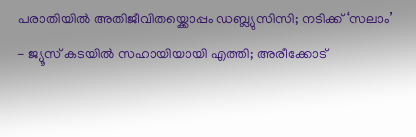പരാതിയിൽ അതിജീവിതയ്ക്കൊപ്പം ഡബ്ല്യുസിസി; നടിക്ക് ‘സലാം’
- ജ്യൂസ് കടയിൽ സഹായിയായി എത്തി; അരീക്കോട്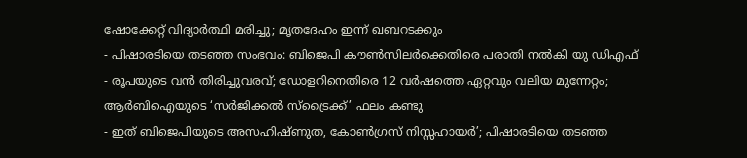ഷോക്കേറ്റ് വിദ്യാർത്ഥി മരിച്ചു; മൃതദേഹം ഇന്ന് ഖബറടക്കും
- പിഷാരടിയെ തടഞ്ഞ സംഭവം: ബിജെപി കൗൺസിലർക്കെതിരെ പരാതി നൽകി യു ഡിഎഫ്
- രൂപയുടെ വൻ തിരിച്ചുവരവ്; ഡോളറിനെതിരെ 12 വർഷത്തെ ഏറ്റവും വലിയ മുന്നേറ്റം; ആർബിഐയുടെ ‘സർജിക്കൽ സ്ട്രൈക്ക്’ ഫലം കണ്ടു
- ഇത് ബിജെപിയുടെ അസഹിഷ്ണുത, കോൺഗ്രസ് നിസ്സഹായർ’; പിഷാരടിയെ തടഞ്ഞ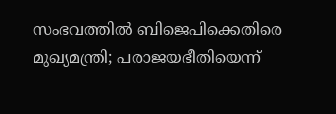സംഭവത്തിൽ ബിജെപിക്കെതിരെ മുഖ്യമന്ത്രി; പരാജയഭീതിയെന്ന്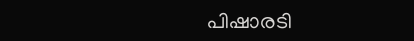പിഷാരടി